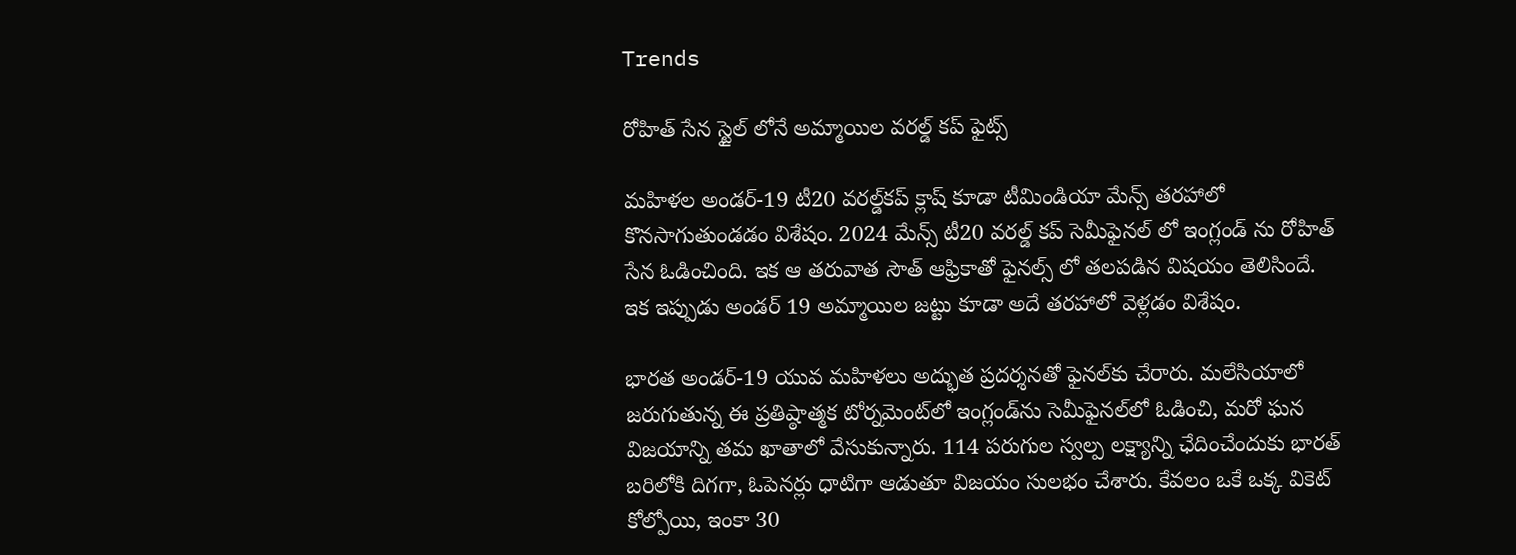Trends

రోహిత్ సేన స్టైల్ లోనే అమ్మాయిల వరల్డ్ కప్ ఫైట్స్

మహిళల అండర్-19 టీ20 వరల్డ్‌కప్‌ క్లాష్ కూడా టీమిండియా మేన్స్ తరహాలో కొనసాగుతుండడం విశేషం. 2024 మేన్స్ టీ20 వరల్డ్ కప్ సెమీఫైనల్ లో ఇంగ్లండ్ ను రోహిత్ సేన ఓడించింది. ఇక ఆ తరువాత సౌత్ ఆఫ్రికాతో ఫైనల్స్ లో తలపడిన విషయం తెలిసిందే. ఇక ఇప్పుడు అండర్ 19 అమ్మాయిల జట్టు కూడా అదే తరహాలో వెళ్లడం విశేషం.

భారత అండర్-19 యువ మహిళలు అద్భుత ప్రదర్శనతో ఫైనల్‌కు చేరారు. మలేసియాలో జరుగుతున్న ఈ ప్రతిష్ఠాత్మక టోర్నమెంట్‌లో ఇంగ్లండ్‌ను సెమీఫైనల్‌లో ఓడించి, మరో ఘన విజయాన్ని తమ ఖాతాలో వేసుకున్నారు. 114 పరుగుల స్వల్ప లక్ష్యాన్ని ఛేదించేందుకు భారత్ బరిలోకి దిగగా, ఓపెనర్లు ధాటిగా ఆడుతూ విజయం సులభం చేశారు. కేవలం ఒకే ఒక్క వికెట్ కోల్పోయి, ఇంకా 30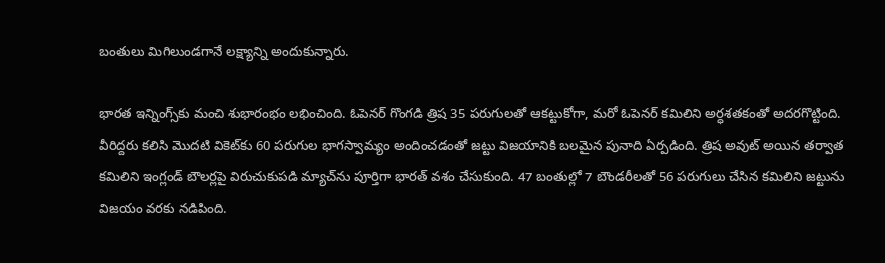బంతులు మిగిలుండగానే లక్ష్యాన్ని అందుకున్నారు.

భారత ఇన్నింగ్స్‌కు మంచి శుభారంభం లభించింది. ఓపెనర్ గొంగడి త్రిష 35 పరుగులతో ఆకట్టుకోగా, మరో ఓపెనర్ కమిలిని అర్ధశతకంతో అదరగొట్టింది. వీరిద్దరు కలిసి మొదటి వికెట్‌కు 60 పరుగుల భాగస్వామ్యం అందించడంతో జట్టు విజయానికి బలమైన పునాది ఏర్పడింది. త్రిష అవుట్ అయిన తర్వాత కమిలిని ఇంగ్లండ్ బౌలర్లపై విరుచుకుపడి మ్యాచ్‌ను పూర్తిగా భారత్ వశం చేసుకుంది. 47 బంతుల్లో 7 బౌండరీలతో 56 పరుగులు చేసిన కమిలిని జట్టును విజయం వరకు నడిపింది.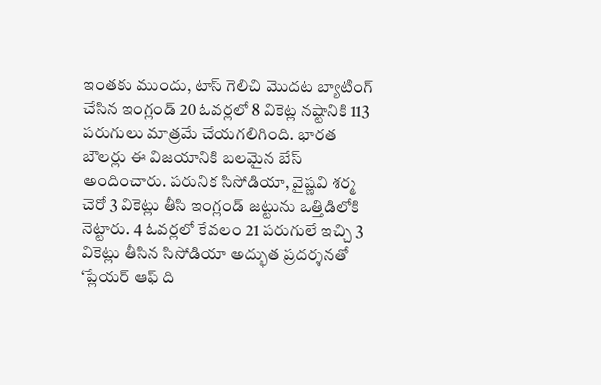ఇంతకు ముందు, టాస్ గెలిచి మొదట బ్యాటింగ్ చేసిన ఇంగ్లండ్ 20 ఓవర్లలో 8 వికెట్ల నష్టానికి 113 పరుగులు మాత్రమే చేయగలిగింది. భారత బౌలర్లు ఈ విజయానికి బలమైన బేస్ అందించారు. పరునిక సిసోడియా, వైష్ణవి శర్మ చెరో 3 వికెట్లు తీసి ఇంగ్లండ్ జట్టును ఒత్తిడిలోకి నెట్టారు. 4 ఓవర్లలో కేవలం 21 పరుగులే ఇచ్చి 3 వికెట్లు తీసిన సిసోడియా అద్భుత ప్రదర్శనతో ‘ప్లేయర్ ఆఫ్ ది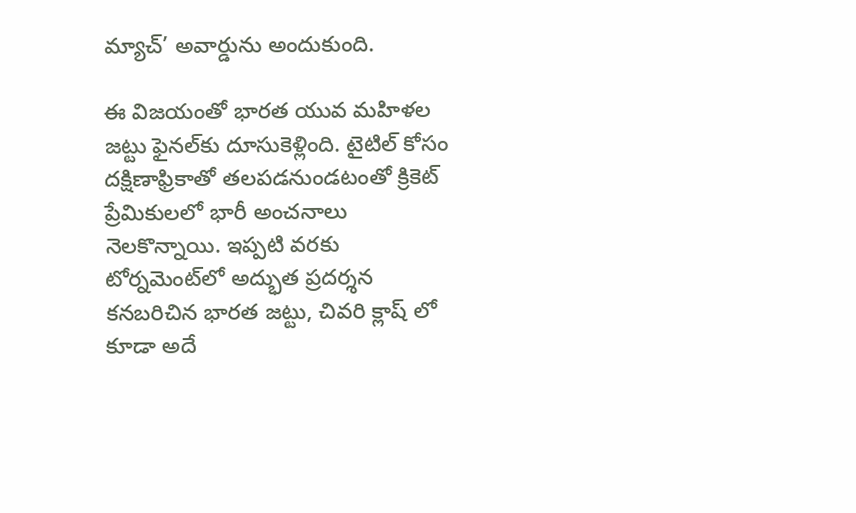మ్యాచ్’ అవార్డును అందుకుంది.

ఈ విజయంతో భారత యువ మహిళల జట్టు ఫైనల్‌కు దూసుకెళ్లింది. టైటిల్ కోసం దక్షిణాఫ్రికాతో తలపడనుండటంతో క్రికెట్ ప్రేమికులలో భారీ అంచనాలు నెలకొన్నాయి. ఇప్పటి వరకు టోర్నమెంట్‌లో అద్భుత ప్రదర్శన కనబరిచిన భారత జట్టు, చివరి క్లాష్ లో కూడా అదే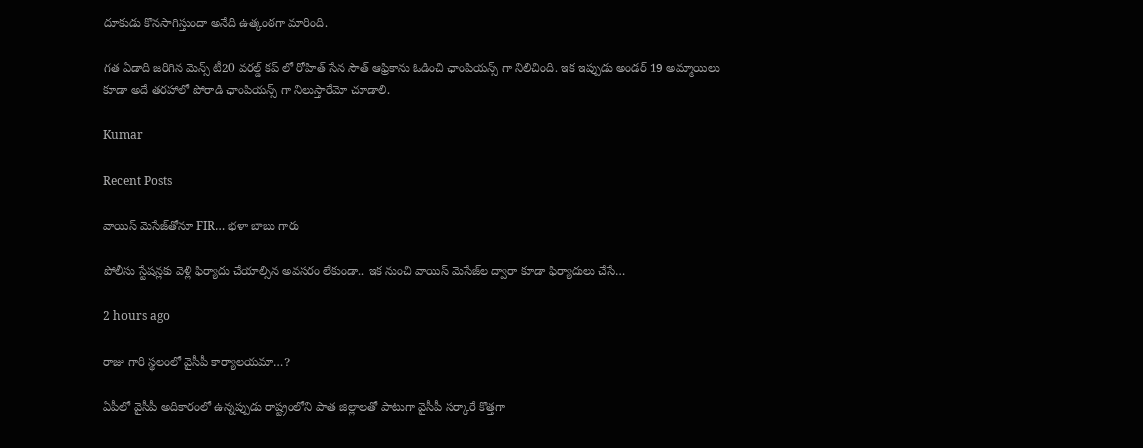దూకుడు కొనసాగిస్తుందా అనేది ఉత్కంఠగా మారింది.

గత ఏడాది జరిగిన మెన్స్ టీ20 వరల్డ్ కప్ లో రోహిత్ సేన సౌత్ ఆఫ్రికాను ఓడించి ఛాంపియన్స్ గా నిలిచింది. ఇక ఇప్పుడు అండర్ 19 అమ్మాయిలు కూడా అదే తరహాలో పోరాడి ఛాంపియన్స్ గా నిలుస్తారేమో చూడాలి.

Kumar

Recent Posts

వాయిస్ మెసేజ్‌తోనూ FIR… భళా బాబు గారు

పోలీసు స్టేష‌న్ల‌కు వెళ్లి ఫిర్యాదు చేయాల్సిన అవ‌స‌రం లేకుండా.. ఇక నుంచి వాయిస్ మెసేజ్‌ల ద్వారా కూడా ఫిర్యాదులు చేసే…

2 hours ago

రాజు గారి స్థలంలో వైసీపీ కార్యాలయమా…?

ఏపీలో వైసీపీ అదికారంలో ఉన్నప్పుడు రాష్ట్రంలోని పాత జిల్లాలతో పాటుగా వైసీపీ సర్కారే కొత్తగా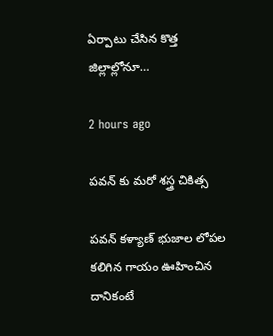ఏర్పాటు చేసిన కొత్త జిల్లాల్లోనూ…

2 hours ago

పవన్ కు మరో శస్త్ర చికిత్స

పవన్ కళ్యాణ్ భుజాల లోపల కలిగిన గాయం ఊహించిన దానికంటే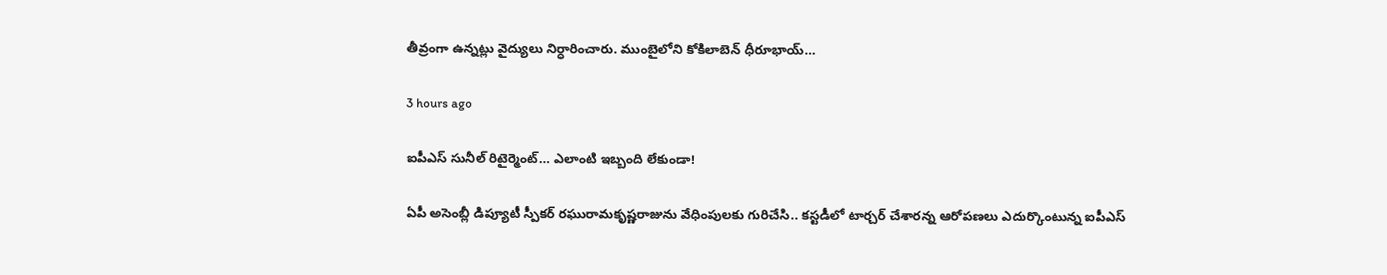తీవ్రంగా ఉన్నట్లు వైద్యులు నిర్ధారించారు. ముంబైలోని కోకిలాబెన్ ధీరూభాయ్…

3 hours ago

ఐపీఎస్ సునీల్ రిటైర్మెంట్‌… ఎలాంటి ఇబ్బంది లేకుండా!

ఏపీ అసెంబ్లీ డిప్యూటీ స్పీక‌ర్ ర‌ఘురామ‌కృష్ణ‌రాజును వేధింపుల‌కు గురిచేసి.. క‌స్ట‌డీలో టార్చ‌ర్ చేశార‌న్న ఆరోప‌ణ‌లు ఎదుర్కొంటున్న ఐపీఎస్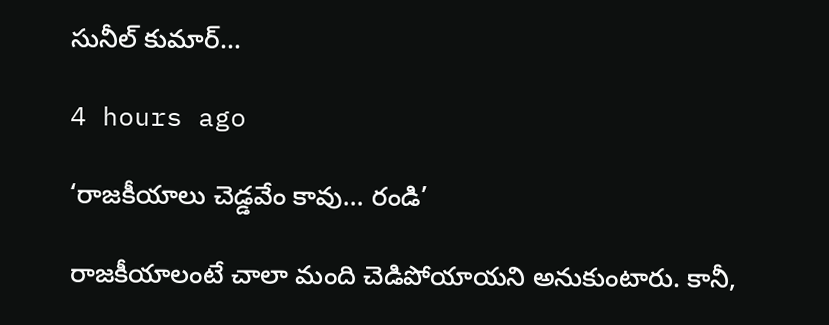సునీల్ కుమార్…

4 hours ago

‘రాజ‌కీయాలు చెడ్డ‌వేం కావు… రండి’

రాజ‌కీయాలంటే చాలా మంది చెడిపోయాయ‌ని అనుకుంటారు. కానీ,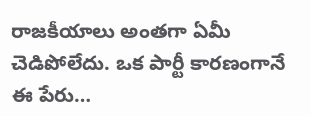రాజ‌కీయాలు అంత‌గా ఏమీ చెడిపోలేదు. ఒక పార్టీ కార‌ణంగానే ఈ పేరు…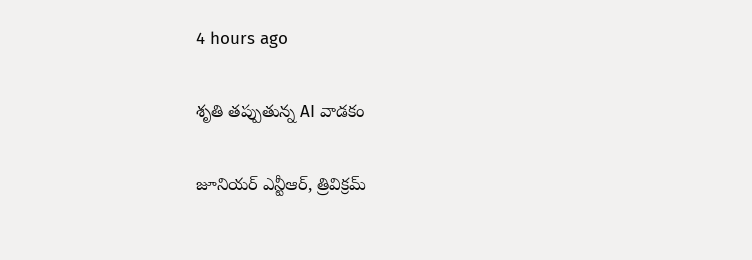4 hours ago

శృతి తప్పుతున్న AI వాడకం

జూనియర్ ఎన్టీఆర్, త్రివిక్రమ్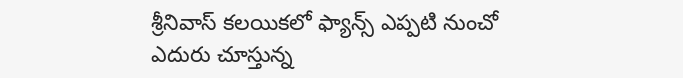శ్రీనివాస్ కలయికలో ఫ్యాన్స్ ఎప్పటి నుంచో ఎదురు చూస్తున్న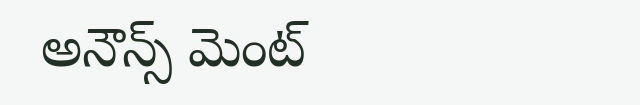అనౌన్స్ మెంట్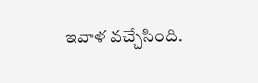ఇవాళ వచ్చేసింది.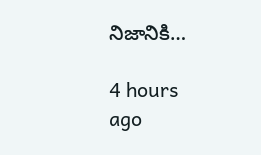నిజానికి…

4 hours ago